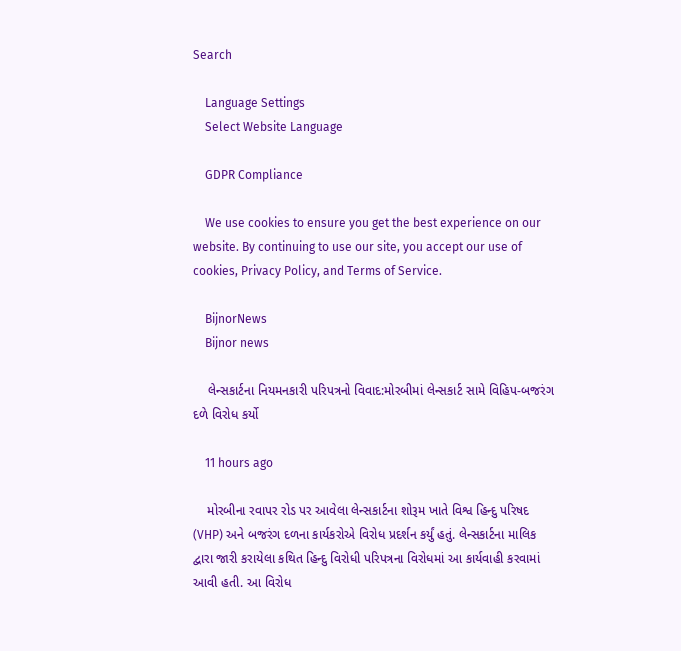Search

    Language Settings
    Select Website Language

    GDPR Compliance

    We use cookies to ensure you get the best experience on our website. By continuing to use our site, you accept our use of cookies, Privacy Policy, and Terms of Service.

    BijnorNews
    Bijnor news

    લેન્સકાર્ટના નિયમનકારી પરિપત્રનો વિવાદ:મોરબીમાં લેન્સકાર્ટ સામે વિહિપ-બજરંગ દળે વિરોધ કર્યો

    11 hours ago

    મોરબીના રવાપર રોડ પર આવેલા લેન્સકાર્ટના શોરૂમ ખાતે વિશ્વ હિન્દુ પરિષદ (VHP) અને બજરંગ દળના કાર્યકરોએ વિરોધ પ્રદર્શન કર્યું હતું. લેન્સકાર્ટના માલિક દ્વારા જારી કરાયેલા કથિત હિન્દુ વિરોધી પરિપત્રના વિરોધમાં આ કાર્યવાહી કરવામાં આવી હતી. આ વિરોધ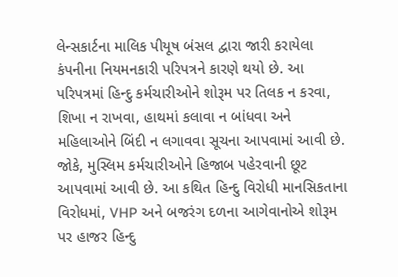લેન્સકાર્ટના માલિક પીયૂષ બંસલ દ્વારા જારી કરાયેલા કંપનીના નિયમનકારી પરિપત્રને કારણે થયો છે. આ પરિપત્રમાં હિન્દુ કર્મચારીઓને શોરૂમ પર તિલક ન કરવા, શિખા ન રાખવા, હાથમાં કલાવા ન બાંધવા અને મહિલાઓને બિંદી ન લગાવવા સૂચના આપવામાં આવી છે. જોકે, મુસ્લિમ કર્મચારીઓને હિજાબ પહેરવાની છૂટ આપવામાં આવી છે. આ કથિત હિન્દુ વિરોધી માનસિકતાના વિરોધમાં, VHP અને બજરંગ દળના આગેવાનોએ શોરૂમ પર હાજર હિન્દુ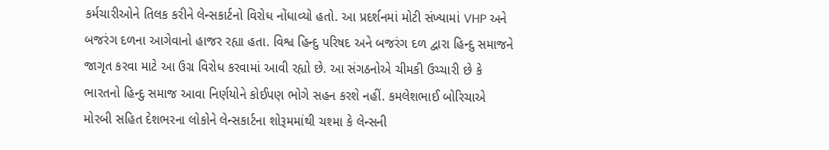કર્મચારીઓને તિલક કરીને લેન્સકાર્ટનો વિરોધ નોંધાવ્યો હતો. આ પ્રદર્શનમાં મોટી સંખ્યામાં VHP અને બજરંગ દળના આગેવાનો હાજર રહ્યા હતા. વિશ્વ હિન્દુ પરિષદ અને બજરંગ દળ દ્વારા હિન્દુ સમાજને જાગૃત કરવા માટે આ ઉગ્ર વિરોધ કરવામાં આવી રહ્યો છે. આ સંગઠનોએ ચીમકી ઉચ્ચારી છે કે ભારતનો હિન્દુ સમાજ આવા નિર્ણયોને કોઈપણ ભોગે સહન કરશે નહીં. કમલેશભાઈ બોરિચાએ મોરબી સહિત દેશભરના લોકોને લેન્સકાર્ટના શોરૂમમાંથી ચશ્મા કે લેન્સની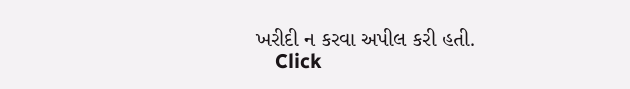ખરીદી ન કરવા અપીલ કરી હતી.
    Click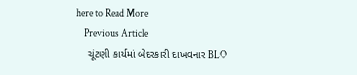here to Read More
    Previous Article
    ચૂંટણી કાર્યમાં બેદરકારી દાખવનાર BLO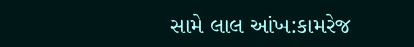સામે લાલ આંખ:કામરેજ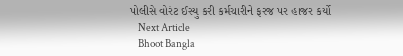પોલીસે વોરંટ ઈસ્યુ કરી કર્મચારીને ફરજ પર હાજર કર્યો
    Next Article
    Bhoot Bangla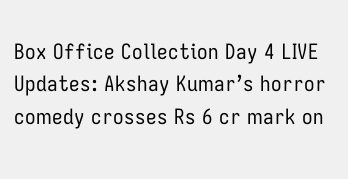Box Office Collection Day 4 LIVE Updates: Akshay Kumar’s horror comedy crosses Rs 6 cr mark on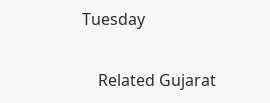Tuesday

    Related Gujarat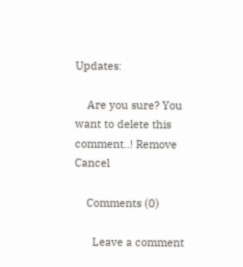Updates:

    Are you sure? You want to delete this comment..! Remove Cancel

    Comments (0)

      Leave a comment